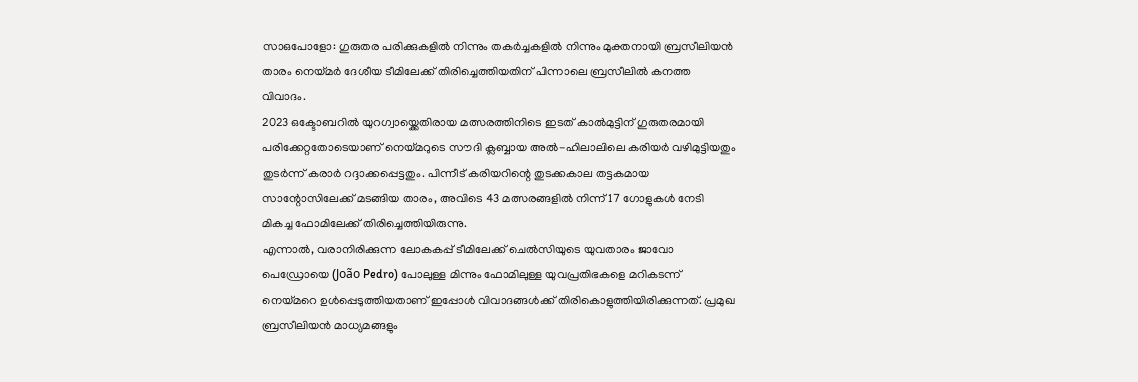സാഒപോളോ: ഗുരുതര പരിക്കുകളിൽ നിന്നും തകർച്ചകളിൽ നിന്നും മുക്തനായി ബ്രസീലിയൻ താരം നെയ്മർ ദേശീയ ടീമിലേക്ക് തിരിച്ചെത്തിയതിന് പിന്നാലെ ബ്രസീലിൽ കനത്ത വിവാദം.
2023 ഒക്ടോബറിൽ യുറഗ്വായ്ക്കെതിരായ മത്സരത്തിനിടെ ഇടത് കാൽമുട്ടിന് ഗുരുതരമായി പരിക്കേറ്റതോടെയാണ് നെയ്മറുടെ സൗദി ക്ലബ്ബായ അൽ-ഹിലാലിലെ കരിയർ വഴിമുട്ടിയതും തുടർന്ന് കരാർ റദ്ദാക്കപ്പെട്ടതും. പിന്നീട് കരിയറിന്റെ തുടക്കകാല തട്ടകമായ സാന്റോസിലേക്ക് മടങ്ങിയ താരം, അവിടെ 43 മത്സരങ്ങളിൽ നിന്ന് 17 ഗോളുകൾ നേടി മികച്ച ഫോമിലേക്ക് തിരിച്ചെത്തിയിരുന്നു.
എന്നാൽ, വരാനിരിക്കുന്ന ലോകകപ്പ് ടീമിലേക്ക് ചെൽസിയുടെ യുവതാരം ജാവോ പെഡ്രോയെ (João Pedro) പോലുള്ള മിന്നും ഫോമിലുള്ള യുവപ്രതിഭകളെ മറികടന്ന് നെയ്മറെ ഉൾപ്പെടുത്തിയതാണ് ഇപ്പോൾ വിവാദങ്ങൾക്ക് തിരികൊളുത്തിയിരിക്കുന്നത്. പ്രമുഖ ബ്രസീലിയൻ മാധ്യമങ്ങളും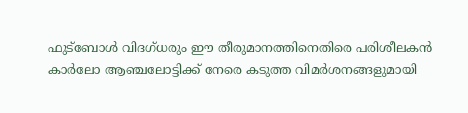ഫുട്ബോൾ വിദഗ്ധരും ഈ തീരുമാനത്തിനെതിരെ പരിശീലകൻ കാർലോ ആഞ്ചലോട്ടിക്ക് നേരെ കടുത്ത വിമർശനങ്ങളുമായി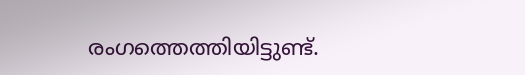രംഗത്തെത്തിയിട്ടുണ്ട്.